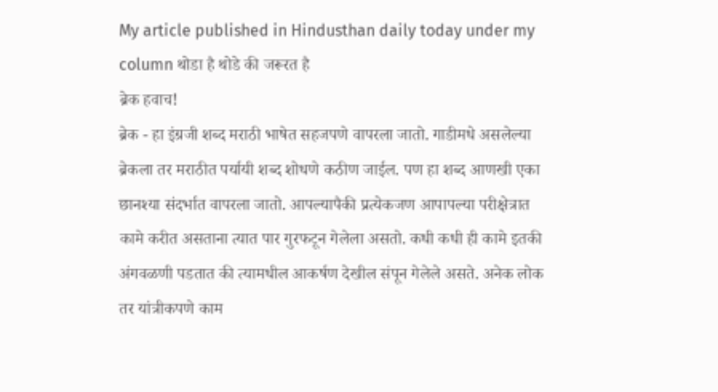My article published in Hindusthan daily today under my column थोडा है थोडे की जरूरत है
ब्रेक हवाच!
ब्रेक - हा इंग्रजी शब्द मराठी भाषेत सहजपणे वापरला जातो. गाडीमधे असलेल्या ब्रेकला तर मराठीत पर्यायी शब्द शोधणे कठीण जाईल. पण हा शब्द आणखी एका छानश्या संदर्भात वापरला जातो. आपल्यापैकी प्रत्येकजण आपापल्या परीक्षेत्रात कामे करीत असताना त्यात पार गुरफटून गेलेला असतो. कधी कधी ही कामे इतकी अंगवळणी पडतात की त्यामधील आकर्षण देखील संपून गेलेले असते. अनेक लोक तर यांत्रीकपणे काम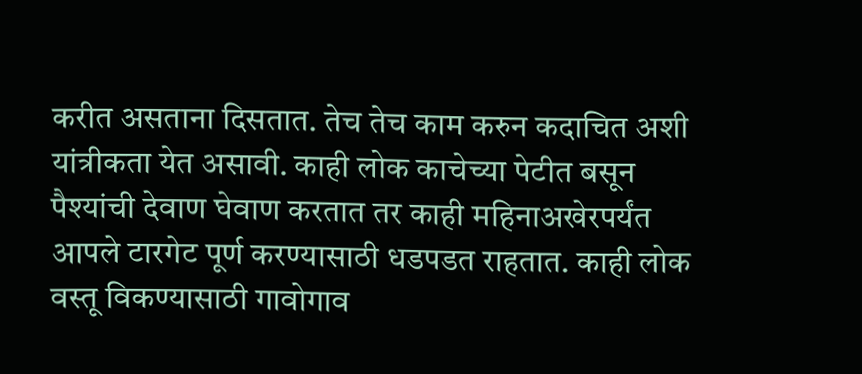करीत असताना दिसतात. तेच तेच काम करुन कदाचित अशी यांत्रीकता येत असावी. काही लोक काचेच्या पेटीत बसून पैश्यांची देवाण घेवाण करतात तर काही महिनाअखेरपर्यंत आपले टारगेट पूर्ण करण्यासाठी धडपडत राहतात. काही लोक वस्तू विकण्यासाठी गावोगाव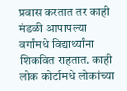प्रवास करतात तर काही मंडळी आपापल्या वर्गांमधे विद्यार्थ्यांना शिकवित राहतात. काही लोक कोर्टामधे लोकांच्या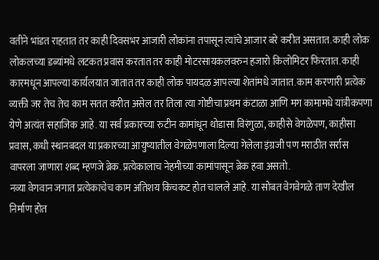वतीने भांडत राहतात तर काही दिवसभर आजारी लोकांना तपासून त्यांचे आजार बरे करीत असतात. काही लोक लोकलच्या डब्यांमधे लटकत प्रवास करतात तर काही मोटरसायकलवरुन हजारो किलोमिटर फिरतात. काही कारमधून आपल्या कार्यलयात जातात तर काही लोक पायदळ आपल्या शेतांमधे जातात. काम करणारी प्रत्येक व्यक्ती जर तेच तेच काम सतत करीत असेल तर तिला त्या गोष्टीचा प्रथम कंटाळा आणि मग कामामधे यांत्रीकपणा येणे अत्यंत सहाजिक आहे. या सर्व प्रकारच्या रुटीन कामांधून थोडासा विरंगुळा, काहीसे वेगळेपण, काहीसा प्रवास, कधी स्थानबदल या प्रकारच्या आयुष्यातील वेगळेपणाला दिल्या गेलेला इंग्रजी पण मराठीत सर्रास वापरला जाणारा शब्द म्हणजे ब्रेक. प्रत्येकालाच नेहमीच्या कामांपासून ब्रेक हवा असतो.
नव्या वेगवान जगात प्रत्येकाचेच काम अतिशय किचकट होत चालले आहे. या सोबत वेगवेगळे ताण देखील निर्माण होत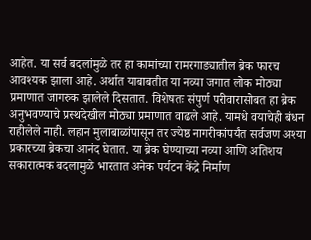आहेत. या सर्व बदलांमुळे तर हा कामांच्या रामरगाड्यातील ब्रेक फारच आवश्यक झाला आहे. अर्थात याबाबतीत या नव्या जगात लोक मोठ्या प्रमाणात जागरुक झालेले दिसतात. विशेषतः संपुर्ण परीवारासोबत हा ब्रेक अनुभवण्याचे प्रस्थदेखील मोठ्या प्रमाणात वाढले आहे. यामधे वयाचेही बंधन राहीलेले नाही. लहान मुलाबाळांपासून तर ज्येष्ठ नागरीकांपर्यंत सर्वजण अश्या प्रकारच्या ब्रेकचा आनंद घेतात. या ब्रेक घेण्याच्या नव्या आणि अतिशय सकारात्मक बदलामुळे भारतात अनेक पर्यटन केंद्रे निर्माण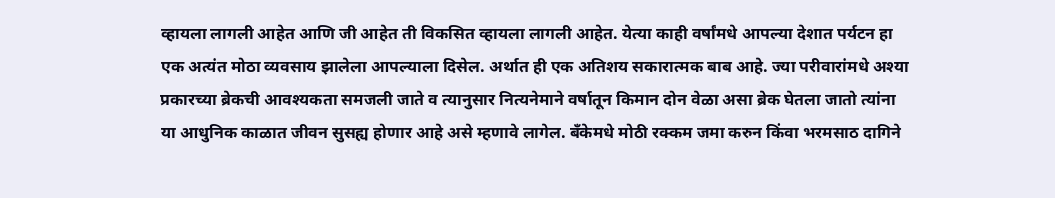व्हायला लागली आहेत आणि जी आहेत ती विकसित व्हायला लागली आहेत. येत्या काही वर्षांमधे आपल्या देशात पर्यटन हा एक अत्यंत मोठा व्यवसाय झालेला आपल्याला दिसेल. अर्थात ही एक अतिशय सकारात्मक बाब आहे. ज्या परीवारांमधे अश्या प्रकारच्या ब्रेकची आवश्यकता समजली जाते व त्यानुसार नित्यनेमाने वर्षातून किमान दोन वेळा असा ब्रेक घेतला जातो त्यांना या आधुनिक काळात जीवन सुसह्य होणार आहे असे म्हणावे लागेल. बँकेमधे मोठी रक्कम जमा करुन किंवा भरमसाठ दागिने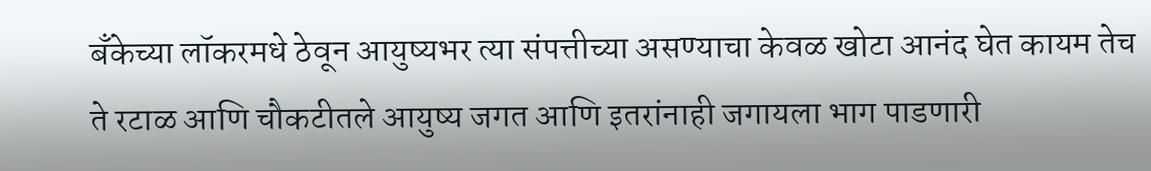बँकेच्या लॉकरमधे ठेवून आयुष्यभर त्या संपत्तीच्या असण्याचा केवळ खोटा आनंद घेत कायम तेच ते रटाळ आणि चौकटीतले आयुष्य जगत आणि इतरांनाही जगायला भाग पाडणारी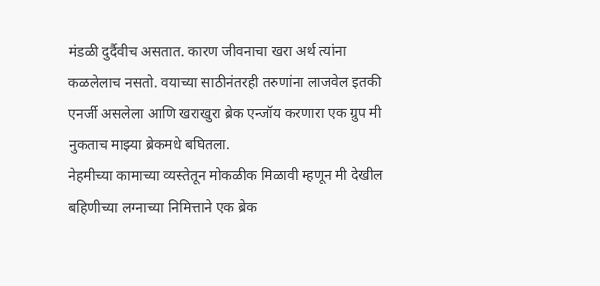मंडळी दुर्दैवीच असतात. कारण जीवनाचा खरा अर्थ त्यांना कळलेलाच नसतो. वयाच्या साठीनंतरही तरुणांना लाजवेल इतकी एनर्जी असलेला आणि खराखुरा ब्रेक एन्जॉय करणारा एक ग्रुप मी नुकताच माझ्या ब्रेकमधे बघितला.
नेहमीच्या कामाच्या व्यस्तेतून मोकळीक मिळावी म्हणून मी देखील बहिणीच्या लग्नाच्या निमित्ताने एक ब्रेक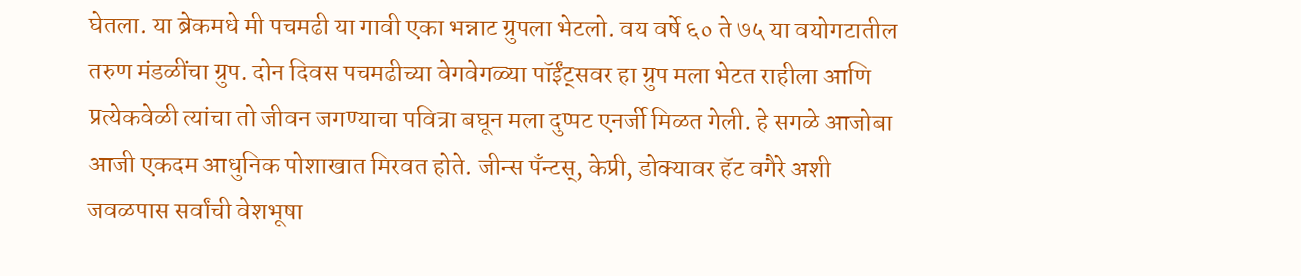घेतला. या ब्रेकमधे मी पचमढी या गावी एका भन्नाट ग्रुपला भेटलो. वय वर्षे ६० ते ७५ या वयोगटातील तरुण मंडळींचा ग्रुप. दोन दिवस पचमढीच्या वेगवेगळ्या पॉईंट्सवर हा ग्रुप मला भेटत राहीला आणि प्रत्येकवेळी त्यांचा तो जीवन जगण्याचा पवित्रा बघून मला दुप्पट एनर्जी मिळत गेली. हे सगळे आजोबा आजी एकदम आधुनिक पोशाखात मिरवत होते. जीन्स पँन्टस्, केप्री, डोक्यावर हॅट वगैरे अशी जवळपास सर्वांची वेशभूषा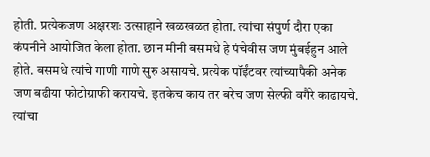होती. प्रत्येकजण अक्षरशः उत्साहाने खळखळत होता. त्यांचा संपुर्ण दौरा एका कंपनीने आयोजित केला होता. छान मीनी बसमधे हे पंचेवीस जण मुंबईहुन आले होते. बसमधे त्यांचे गाणी गाणे सुरु असायचे. प्रत्येक पॉईंटवर त्यांच्यापैकी अनेक जण बढीया फोटोग्राफी करायचे. इतकेच काय तर बरेच जण सेल्फी वगैरे काढायचे. त्यांचा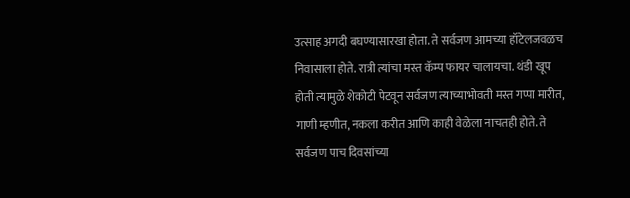उत्साह अगदी बघण्यासारखा होता. ते सर्वजण आमच्या हॉटेलजवळच निवासाला होते. रात्री त्यांचा मस्त कॅम्प फायर चालायचा. थंडी खूप होती त्यामुळे शेकोटी पेटवून सर्वजण त्याच्याभोवती मस्त गप्पा मारीत, गाणी म्हणीत, नकला करीत आणि काही वेळेला नाचतही होते. ते सर्वजण पाच दिवसांच्या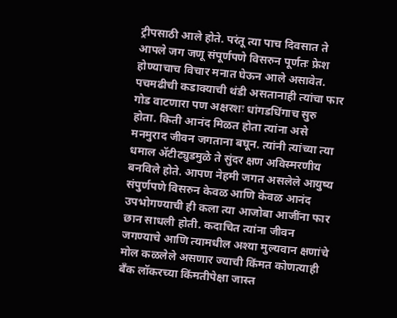ट्रीपसाठी आले होते. परंतू त्या पाच दिवसात ते आपले जग जणू संपूर्णपणे विसरुन पूर्णतः फ्रेश होण्याचाच विचार मनात घेऊन आले असावेत. पचमढीची कडाक्याची थंडी असतानाही त्यांचा फार गोड वाटणारा पण अक्षरशः धांगडधिंगाच सुरु होता. किती आनंद मिळत होता त्यांना असे मनमुराद जीवन जगताना बघून. त्यांनी त्यांच्या त्या धमाल ॲटीट्युडमुळे ते सुंदर क्षण अविस्मरणीय बनविले होते. आपण नेहमी जगत असलेले आयुष्य संपुर्णपणे विसरुन केवळ आणि केवळ आनंद उपभोगण्याची ही कला त्या आजोबा आजींना फार छान साधली होती. कदाचित त्यांना जीवन जगण्याचे आणि त्यामधील अश्या मुल्यवान क्षणांचे मोल कळलेले असणार ज्याची किंमत कोणत्याही बँक लॉकरच्या किंमतीपेक्षा जास्त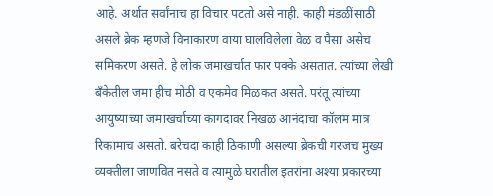आहे. अर्थात सर्वांनाच हा विचार पटतो असे नाही. काही मंडळींसाठी असले ब्रेक म्हणजे विनाकारण वाया घालविलेला वेळ व पैसा असेच समिकरण असते. हे लोक जमाखर्चात फार पक्के असतात. त्यांच्या लेखी बँकेतील जमा हीच मोठी व एकमेव मिळकत असते. परंतू त्यांच्या आयुष्याच्या जमाखर्चाच्या कागदावर निखळ आनंदाचा कॉलम मात्र रिकामाच असतो. बरेचदा काही ठिकाणी असल्या ब्रेकची गरजच मुख्य व्यक्तीला जाणवित नसते व त्यामुळे घरातील इतरांना अश्या प्रकारच्या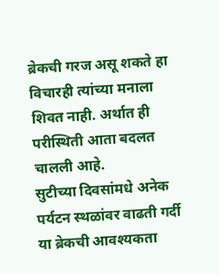ब्रेकची गरज असू शकते हा विचारही त्यांच्या मनाला शिवत नाही. अर्थात ही परीस्थिती आता बदलत चालली आहे.
सुटीच्या दिवसांमधे अनेक पर्यटन स्थळांवर वाढती गर्दी या ब्रेकची आवश्यकता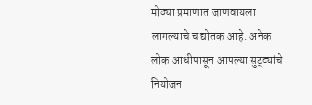मोठ्या प्रमाणात जाणवायला लागल्याचे च द्योतक आहे. अनेक लोक आधीपासून आपल्या सुट्ट्यांचे नियोजन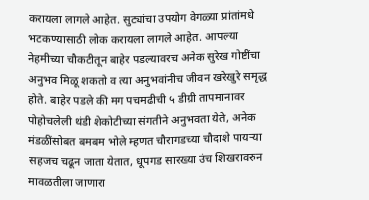करायला लागले आहेत. सुट्यांचा उपयोग वेगळ्या प्रांतांमधे भटकण्यासाठी लोक करायला लागले आहेत. आपल्या नेहमीच्या चौकटीतून बाहेर पडल्यावरच अनेक सुरेख गोष्टींचा अनुभव मिळू शकतो व त्या अनुभवांनीच जीवन खरेखुरे समृद्ध होते. बाहेर पडले की मग पचमढीची ५ डीग्री तापमानावर पोहोचलेली थंडी शेकोटीच्या संगतीने अनुभवता येते, अनेक मंडळींसोबत बमबम भोले म्हणत चौरागडच्या चौदाशे पायऱ्या सहजच चढून जाता येतात, धूपगड सारख्या उंच शिखरावरुन मावळतीला जाणारा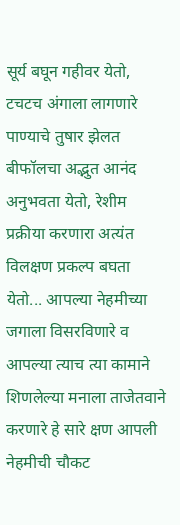सूर्य बघून गहीवर येतो, टचटच अंगाला लागणारे पाण्याचे तुषार झेलत बीफॉलचा अद्भुत आनंद अनुभवता येतो, रेशीम प्रक्रीया करणारा अत्यंत विलक्षण प्रकल्प बघता येतो... आपल्या नेहमीच्या जगाला विसरविणारे व आपल्या त्याच त्या कामाने शिणलेल्या मनाला ताजेतवाने करणारे हे सारे क्षण आपली नेहमीची चौकट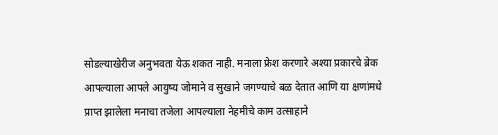सोडल्याखेरीज अनुभवता येऊ शकत नाही. मनाला फ्रेश करणारे अश्या प्रकारचे ब्रेक आपल्याला आपले आयुष्य जोमाने व सुखाने जगण्याचे बळ देतात आणि या क्षणांमधे प्राप्त झालेला मनाचा तजेला आपल्याला नेहमीचे काम उत्साहाने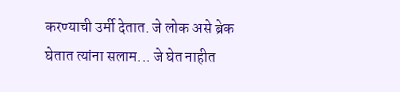करण्याची उर्मी देतात. जे लोक असे ब्रेक घेतात त्यांना सलाम... जे घेत नाहीत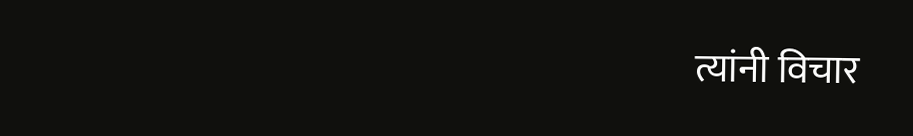त्यांनी विचार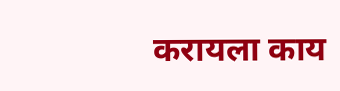करायला काय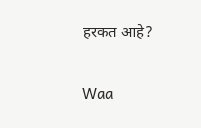हरकत आहे?

Waa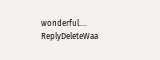wonderful....
ReplyDeleteWaa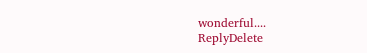wonderful....
ReplyDelete